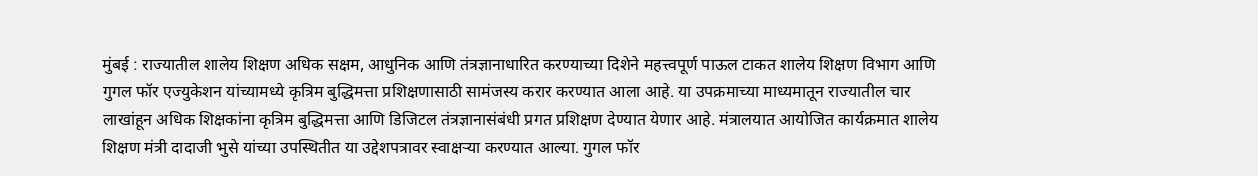मुंबई : राज्यातील शालेय शिक्षण अधिक सक्षम, आधुनिक आणि तंत्रज्ञानाधारित करण्याच्या दिशेने महत्त्वपूर्ण पाऊल टाकत शालेय शिक्षण विभाग आणि गुगल फॉर एज्युकेशन यांच्यामध्ये कृत्रिम बुद्धिमत्ता प्रशिक्षणासाठी सामंजस्य करार करण्यात आला आहे. या उपक्रमाच्या माध्यमातून राज्यातील चार लाखांहून अधिक शिक्षकांना कृत्रिम बुद्धिमत्ता आणि डिजिटल तंत्रज्ञानासंबंधी प्रगत प्रशिक्षण देण्यात येणार आहे. मंत्रालयात आयोजित कार्यक्रमात शालेय शिक्षण मंत्री दादाजी भुसे यांच्या उपस्थितीत या उद्देशपत्रावर स्वाक्षऱ्या करण्यात आल्या. गुगल फॉर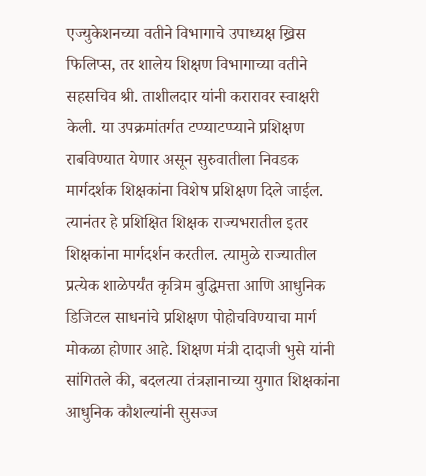एज्युकेशनच्या वतीने विभागाचे उपाध्यक्ष ख्रिस फिलिप्स, तर शालेय शिक्षण विभागाच्या वतीने सहसचिव श्री. ताशीलदार यांनी करारावर स्वाक्षरी केली. या उपक्रमांतर्गत टप्प्याटप्प्याने प्रशिक्षण राबविण्यात येणार असून सुरुवातीला निवडक मार्गदर्शक शिक्षकांना विशेष प्रशिक्षण दिले जाईल. त्यानंतर हे प्रशिक्षित शिक्षक राज्यभरातील इतर शिक्षकांना मार्गदर्शन करतील. त्यामुळे राज्यातील प्रत्येक शाळेपर्यंत कृत्रिम बुद्धिमत्ता आणि आधुनिक डिजिटल साधनांचे प्रशिक्षण पोहोचविण्याचा मार्ग मोकळा होणार आहे. शिक्षण मंत्री दादाजी भुसे यांनी सांगितले की, बदलत्या तंत्रज्ञानाच्या युगात शिक्षकांना आधुनिक कौशल्यांनी सुसज्ज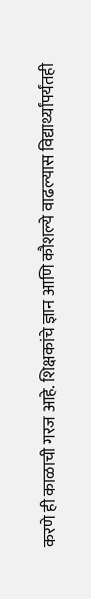करणे ही काळाची गरज आहे. शिक्षकांचे ज्ञान आणि कौशल्ये वाढल्यास विद्यार्थ्यांपर्यंतही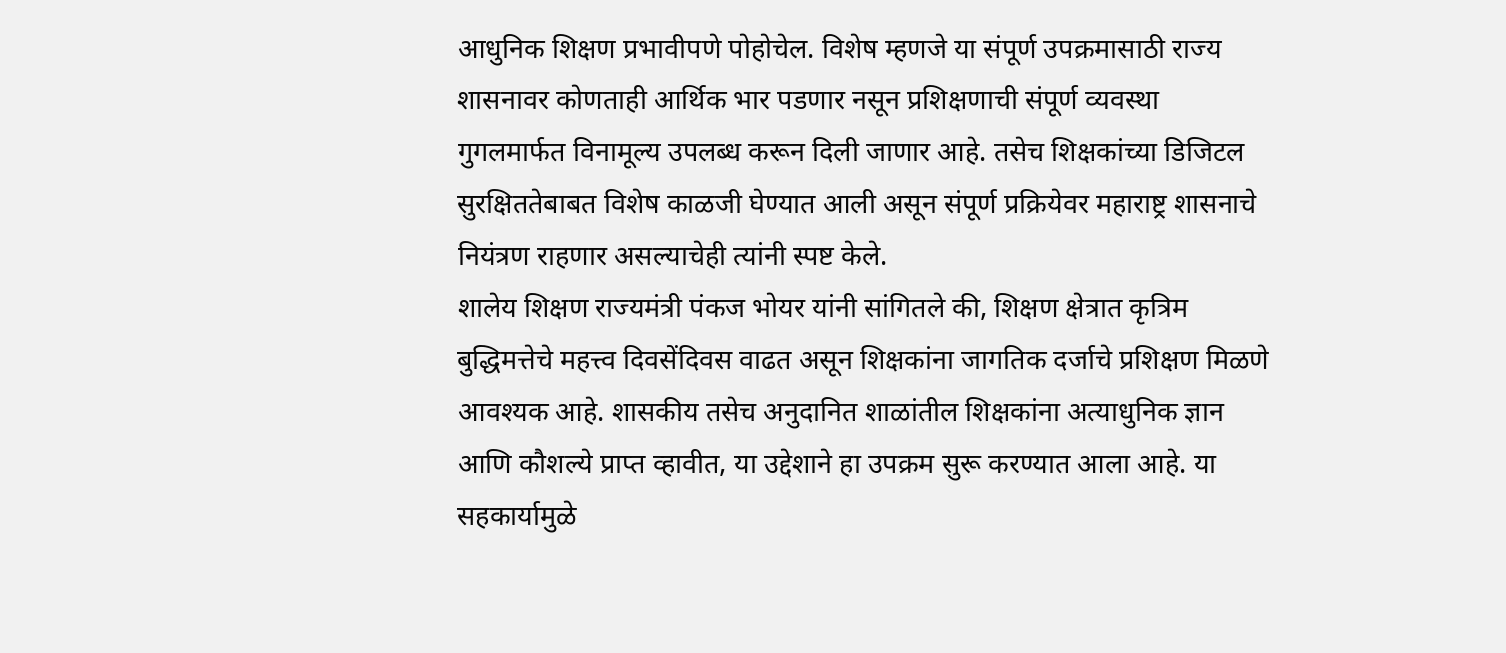आधुनिक शिक्षण प्रभावीपणे पोहोचेल. विशेष म्हणजे या संपूर्ण उपक्रमासाठी राज्य शासनावर कोणताही आर्थिक भार पडणार नसून प्रशिक्षणाची संपूर्ण व्यवस्था गुगलमार्फत विनामूल्य उपलब्ध करून दिली जाणार आहे. तसेच शिक्षकांच्या डिजिटल सुरक्षिततेबाबत विशेष काळजी घेण्यात आली असून संपूर्ण प्रक्रियेवर महाराष्ट्र शासनाचे नियंत्रण राहणार असल्याचेही त्यांनी स्पष्ट केले.
शालेय शिक्षण राज्यमंत्री पंकज भोयर यांनी सांगितले की, शिक्षण क्षेत्रात कृत्रिम बुद्धिमत्तेचे महत्त्व दिवसेंदिवस वाढत असून शिक्षकांना जागतिक दर्जाचे प्रशिक्षण मिळणे आवश्यक आहे. शासकीय तसेच अनुदानित शाळांतील शिक्षकांना अत्याधुनिक ज्ञान आणि कौशल्ये प्राप्त व्हावीत, या उद्देशाने हा उपक्रम सुरू करण्यात आला आहे. या सहकार्यामुळे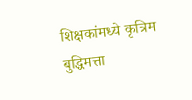शिक्षकांमध्ये कृत्रिम बुद्धिमत्ता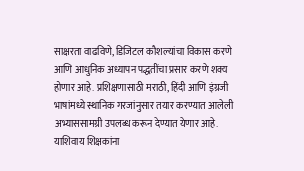साक्षरता वाढविणे, डिजिटल कौशल्यांचा विकास करणे आणि आधुनिक अध्यापन पद्धतींचा प्रसार करणे शक्य होणार आहे. प्रशिक्षणासाठी मराठी, हिंदी आणि इंग्रजी भाषांमध्ये स्थानिक गरजांनुसार तयार करण्यात आलेली अभ्याससामग्री उपलब्ध करून देण्यात येणार आहे. याशिवाय शिक्षकांना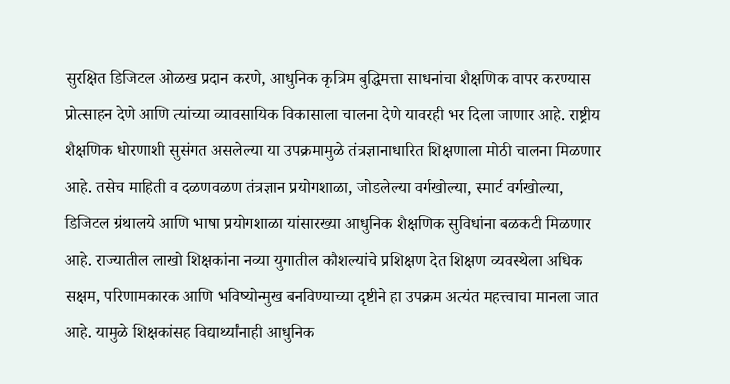सुरक्षित डिजिटल ओळख प्रदान करणे, आधुनिक कृत्रिम बुद्धिमत्ता साधनांचा शैक्षणिक वापर करण्यास प्रोत्साहन देणे आणि त्यांच्या व्यावसायिक विकासाला चालना देणे यावरही भर दिला जाणार आहे. राष्ट्रीय शैक्षणिक धोरणाशी सुसंगत असलेल्या या उपक्रमामुळे तंत्रज्ञानाधारित शिक्षणाला मोठी चालना मिळणार आहे. तसेच माहिती व दळणवळण तंत्रज्ञान प्रयोगशाळा, जोडलेल्या वर्गखोल्या, स्मार्ट वर्गखोल्या, डिजिटल ग्रंथालये आणि भाषा प्रयोगशाळा यांसारख्या आधुनिक शैक्षणिक सुविधांना बळकटी मिळणार आहे. राज्यातील लाखो शिक्षकांना नव्या युगातील कौशल्यांचे प्रशिक्षण देत शिक्षण व्यवस्थेला अधिक सक्षम, परिणामकारक आणि भविष्योन्मुख बनविण्याच्या दृष्टीने हा उपक्रम अत्यंत महत्त्वाचा मानला जात आहे. यामुळे शिक्षकांसह विद्यार्थ्यांनाही आधुनिक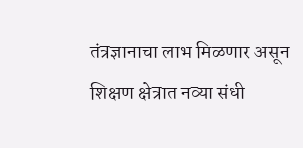तंत्रज्ञानाचा लाभ मिळणार असून शिक्षण क्षेत्रात नव्या संधी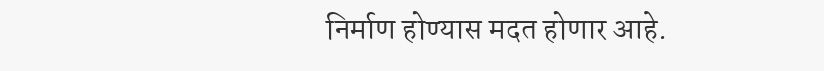निर्माण होण्यास मदत होणार आहे.